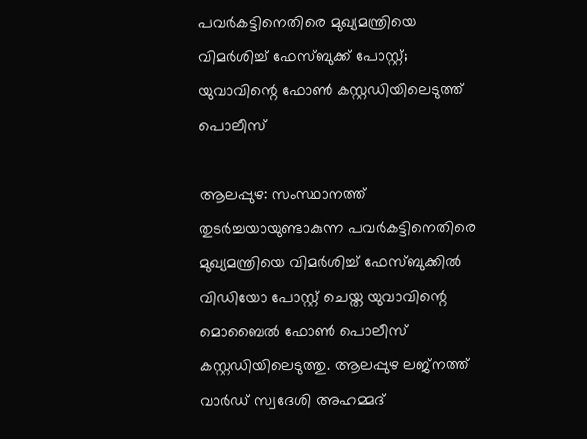പവർകട്ടിനെതിരെ മുഖ്യമന്ത്രിയെ വിമർശിച്ച് ഫേസ്ബുക്ക് പോസ്റ്റ്; യുവാവിന്റെ ഫോൺ കസ്റ്റഡിയിലെടുത്ത് പൊലീസ്

ആലപ്പുഴ: സംസ്ഥാനത്ത് തുടർച്ചയായുണ്ടാകുന്ന പവർകട്ടിനെതിരെ മുഖ്യമന്ത്രിയെ വിമർശിച്ച് ഫേസ്ബുക്കിൽ വിഡിയോ പോസ്റ്റ് ചെയ്ത യുവാവിന്റെ മൊബൈൽ ഫോൺ പൊലീസ് കസ്റ്റഡിയിലെടുത്തു. ആലപ്പുഴ ലജ്നത്ത് വാർഡ് സ്വദേശി അഹമ്മദ്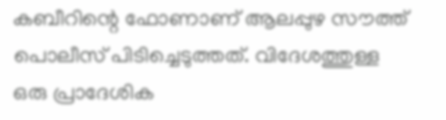കബീറിന്റെ ഫോണാണ് ആലപ്പുഴ സൗത്ത് പൊലീസ് പിടിച്ചെടുത്തത്. വിദേശത്തുള്ള ഒരു പ്രാദേശിക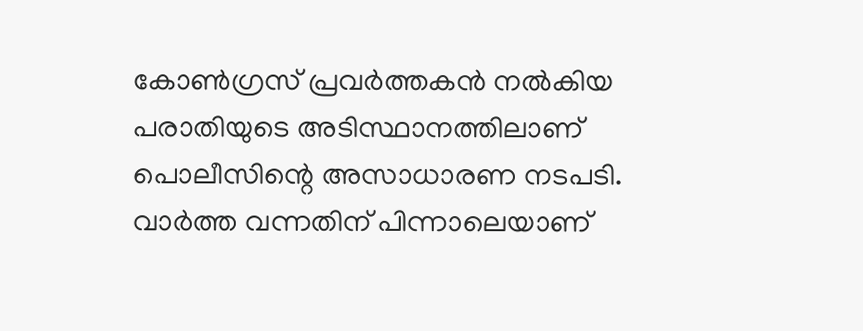കോൺഗ്രസ് പ്രവർത്തകൻ നൽകിയ പരാതിയുടെ അടിസ്ഥാനത്തിലാണ് പൊലീസിന്റെ അസാധാരണ നടപടി. വാര്‍ത്ത വന്നതിന് പിന്നാലെയാണ്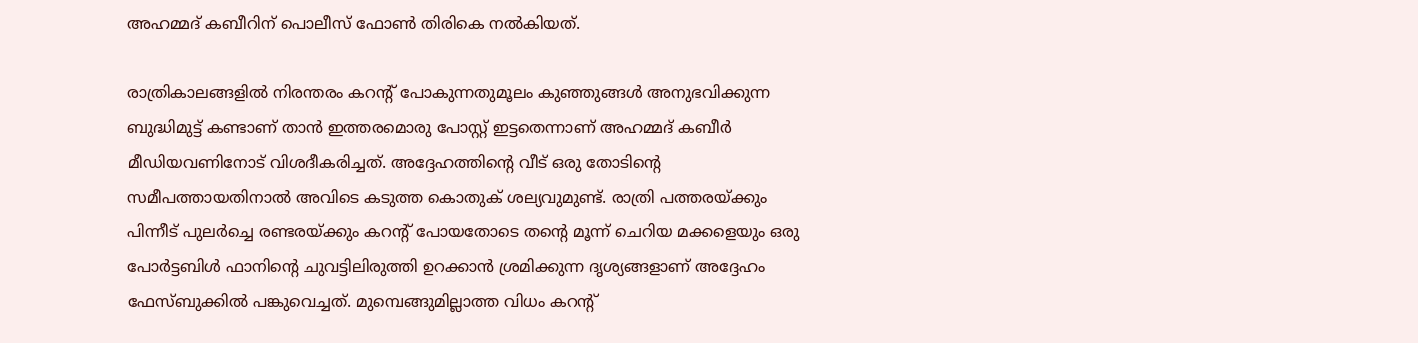അഹമ്മദ് കബീറിന് പൊലീസ് ഫോണ്‍ തിരികെ നല്‍കിയത്.

രാത്രികാലങ്ങളിൽ നിരന്തരം കറന്റ് പോകുന്നതുമൂലം കുഞ്ഞുങ്ങൾ അനുഭവിക്കുന്ന ബുദ്ധിമുട്ട് കണ്ടാണ് താൻ ഇത്തരമൊരു പോസ്റ്റ് ഇട്ടതെന്നാണ് അഹമ്മദ് കബീർ മീഡിയവണിനോട് വിശദീകരിച്ചത്. അദ്ദേഹത്തിന്റെ വീട് ഒരു തോടിന്റെ സമീപത്തായതിനാൽ അവിടെ കടുത്ത കൊതുക് ശല്യവുമുണ്ട്. രാത്രി പത്തരയ്ക്കും പിന്നീട് പുലർച്ചെ രണ്ടരയ്ക്കും കറന്റ് പോയതോടെ തന്റെ മൂന്ന് ചെറിയ മക്കളെയും ഒരു പോർട്ടബിൾ ഫാനിന്റെ ചുവട്ടിലിരുത്തി ഉറക്കാൻ ശ്രമിക്കുന്ന ദൃശ്യങ്ങളാണ് അദ്ദേഹം ഫേസ്ബുക്കിൽ പങ്കുവെച്ചത്. മുമ്പെങ്ങുമില്ലാത്ത വിധം കറന്റ്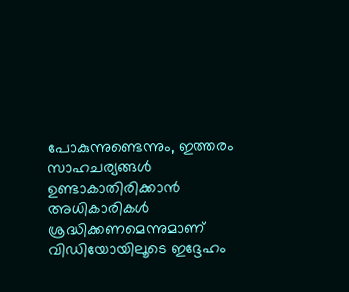പോകുന്നുണ്ടെന്നും, ഇത്തരം സാഹചര്യങ്ങൾ ഉണ്ടാകാതിരിക്കാൻ അധികാരികൾ ശ്രദ്ധിക്കണമെന്നുമാണ് വിഡിയോയിലൂടെ ഇദ്ദേഹം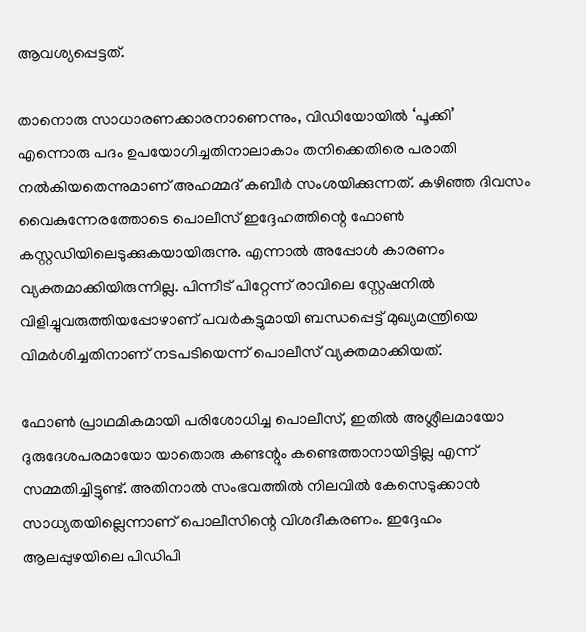ആവശ്യപ്പെട്ടത്.

താനൊരു സാധാരണക്കാരനാണെന്നും, വിഡിയോയിൽ ‘പൂക്കി’ എന്നൊരു പദം ഉപയോഗിച്ചതിനാലാകാം തനിക്കെതിരെ പരാതി നൽകിയതെന്നുമാണ് അഹമ്മദ് കബീർ സംശയിക്കുന്നത്. കഴിഞ്ഞ ദിവസം വൈകുന്നേരത്തോടെ പൊലീസ് ഇദ്ദേഹത്തിന്റെ ഫോൺ കസ്റ്റഡിയിലെടുക്കുകയായിരുന്നു. എന്നാൽ അപ്പോൾ കാരണം വ്യക്തമാക്കിയിരുന്നില്ല. പിന്നീട് പിറ്റേന്ന് രാവിലെ സ്റ്റേഷനിൽ വിളിച്ചുവരുത്തിയപ്പോഴാണ് പവർകട്ടുമായി ബന്ധപ്പെട്ട് മുഖ്യമന്ത്രിയെ വിമർശിച്ചതിനാണ് നടപടിയെന്ന് പൊലീസ് വ്യക്തമാക്കിയത്.

ഫോൺ പ്രാഥമികമായി പരിശോധിച്ച പൊലീസ്, ഇതിൽ അശ്ലീലമായോ ദുരുദേശപരമായോ യാതൊരു കണ്ടന്റും കണ്ടെത്താനായിട്ടില്ല എന്ന് സമ്മതിച്ചിട്ടുണ്ട്. അതിനാൽ സംഭവത്തിൽ നിലവിൽ കേസെടുക്കാൻ സാധ്യതയില്ലെന്നാണ് പൊലീസിന്റെ വിശദീകരണം. ഇദ്ദേഹം ആലപ്പുഴയിലെ പിഡിപി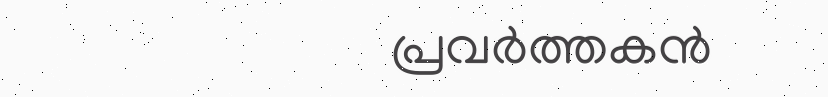പ്രവർത്തകൻ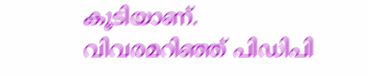കൂടിയാണ്. വിവരമറിഞ്ഞ് പിഡിപി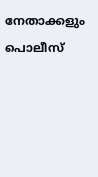നേതാക്കളും പൊലീസ്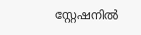സ്റ്റേഷനിൽ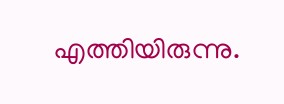എത്തിയിരുന്നു.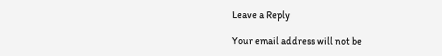Leave a Reply

Your email address will not be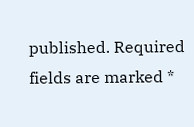published. Required fields are marked *